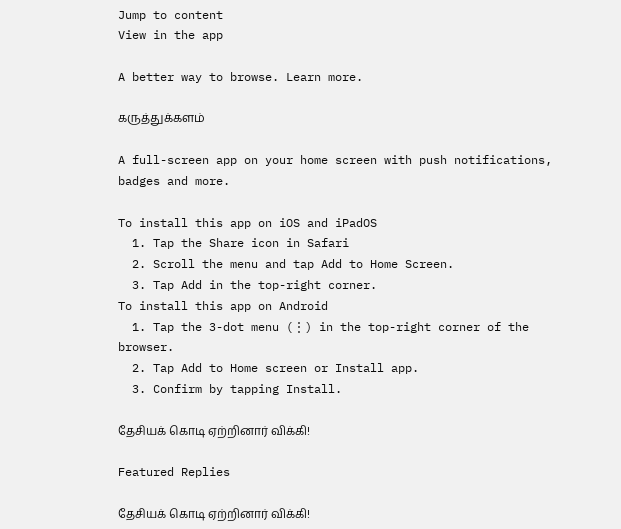Jump to content
View in the app

A better way to browse. Learn more.

கருத்துக்களம்

A full-screen app on your home screen with push notifications, badges and more.

To install this app on iOS and iPadOS
  1. Tap the Share icon in Safari
  2. Scroll the menu and tap Add to Home Screen.
  3. Tap Add in the top-right corner.
To install this app on Android
  1. Tap the 3-dot menu (⋮) in the top-right corner of the browser.
  2. Tap Add to Home screen or Install app.
  3. Confirm by tapping Install.

தேசியக் கொடி ஏற்றினார் விக்கி!

Featured Replies

தேசியக் கொடி ஏற்றினார் விக்கி!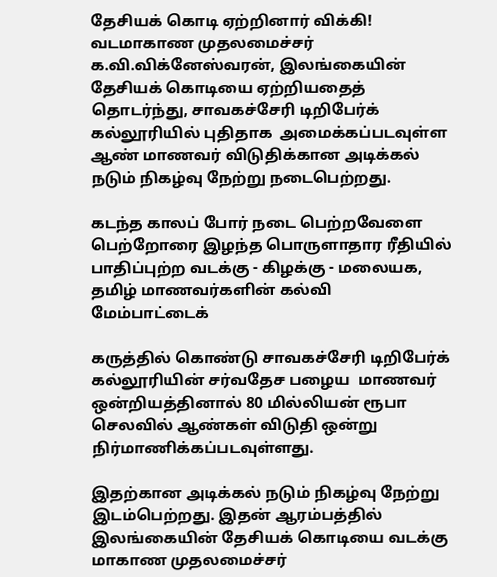தேசியக் கொடி ஏற்றினார் விக்கி!
வடமாகாண முதலமைச்சர் க.வி.விக்னேஸ்வரன், இலங்கையின் தேசியக் கொடியை ஏற்றியதைத் தொடர்ந்து, சாவகச்சேரி டிறிபேர்க் கல்லூரியில் புதிதாக  அமைக்கப்படவுள்ள ஆண் மாணவர் விடுதிக்கான அடிக்கல் நடும் நிகழ்வு நேற்று நடைபெற்றது.

கடந்த காலப் போர் நடை பெற்றவேளை பெற்றோரை இழந்த பொருளாதார ரீதியில் பாதிப்புற்ற வடக்கு - கிழக்கு - மலையக, தமிழ் மாணவர்களின் கல்வி மேம்பாட்டைக்

கருத்தில் கொண்டு சாவகச்சேரி டிறிபேர்க் கல்லூரியின் சர்வதேச பழைய  மாணவர் ஒன்றியத்தினால் 80 மில்லியன் ரூபா செலவில் ஆண்கள் விடுதி ஒன்று  நிர்மாணிக்கப்படவுள்ளது.

இதற்கான அடிக்கல் நடும் நிகழ்வு நேற்று இடம்பெற்றது. இதன் ஆரம்பத்தில் இலங்கையின் தேசியக் கொடியை வடக்கு மாகாண முதலமைச்சர்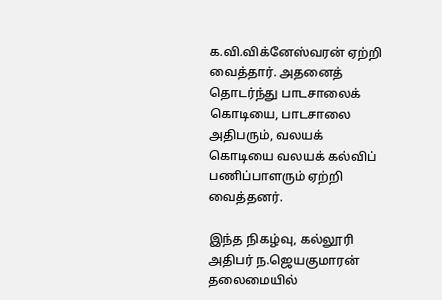க.வி.விக்னேஸ்வரன் ஏற்றி வைத்தார். அதனைத் தொடர்ந்து பாடசாலைக் கொடியை, பாடசாலை அதிபரும், வலயக் கொடியை வலயக் கல்விப் பணிப்பாளரும் ஏற்றி வைத்தனர்.

இந்த நிகழ்வு, கல்லூரி அதிபர் ந.ஜெயகுமாரன் தலைமையில்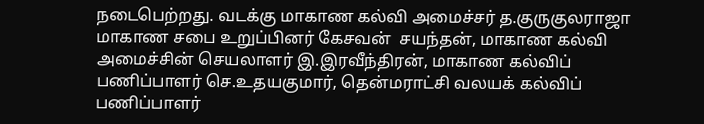நடைபெற்றது. வடக்கு மாகாண கல்வி அமைச்சர் த.குருகுலராஜா மாகாண சபை உறுப்பினர் கேசவன்  சயந்தன், மாகாண கல்வி அமைச்சின் செயலாளர் இ.இரவீந்திரன், மாகாண கல்விப் பணிப்பாளர் செ.உதயகுமார், தென்மராட்சி வலயக் கல்விப் பணிப்பாளர்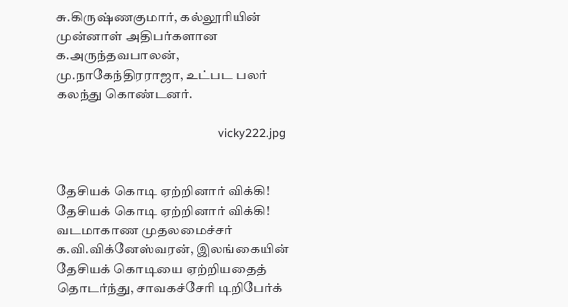சு.கிருஷ்ணகுமார், கல்லூரியின் முன்னாள் அதிபர்களான க.அருந்தவபாலன், மு.நாகேந்திரராஜா, உட்பட பலர் கலந்து கொண்டனர்.

                                                      vicky222.jpg


தேசியக் கொடி ஏற்றினார் விக்கி!
தேசியக் கொடி ஏற்றினார் விக்கி!
வடமாகாண முதலமைச்சர் க.வி.விக்னேஸ்வரன், இலங்கையின் தேசியக் கொடியை ஏற்றியதைத் தொடர்ந்து, சாவகச்சேரி டிறிபேர்க்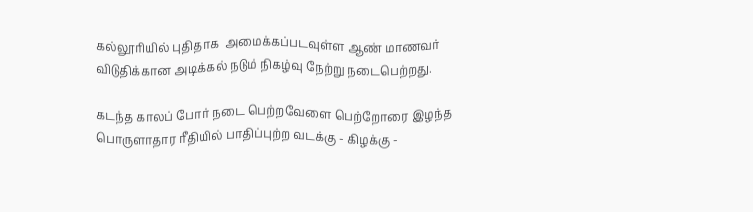கல்லூரியில் புதிதாக  அமைக்கப்படவுள்ள ஆண் மாணவர் விடுதிக்கான அடிக்கல் நடும் நிகழ்வு நேற்று நடைபெற்றது.

கடந்த காலப் போர் நடை பெற்றவேளை பெற்றோரை இழந்த பொருளாதார ரீதியில் பாதிப்புற்ற வடக்கு - கிழக்கு -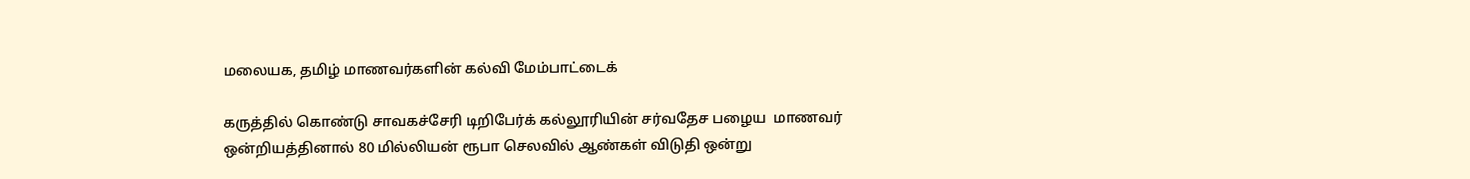மலையக, தமிழ் மாணவர்களின் கல்வி மேம்பாட்டைக்

கருத்தில் கொண்டு சாவகச்சேரி டிறிபேர்க் கல்லூரியின் சர்வதேச பழைய  மாணவர் ஒன்றியத்தினால் 80 மில்லியன் ரூபா செலவில் ஆண்கள் விடுதி ஒன்று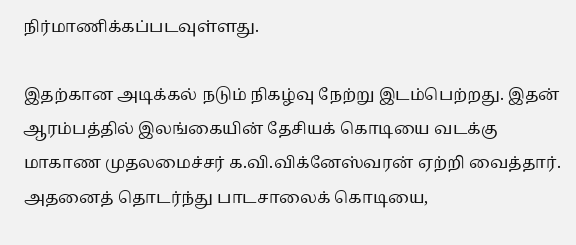நிர்மாணிக்கப்படவுள்ளது.

இதற்கான அடிக்கல் நடும் நிகழ்வு நேற்று இடம்பெற்றது. இதன் ஆரம்பத்தில் இலங்கையின் தேசியக் கொடியை வடக்கு மாகாண முதலமைச்சர் க.வி.விக்னேஸ்வரன் ஏற்றி வைத்தார். அதனைத் தொடர்ந்து பாடசாலைக் கொடியை,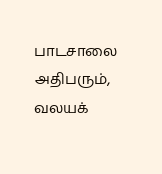பாடசாலை அதிபரும், வலயக்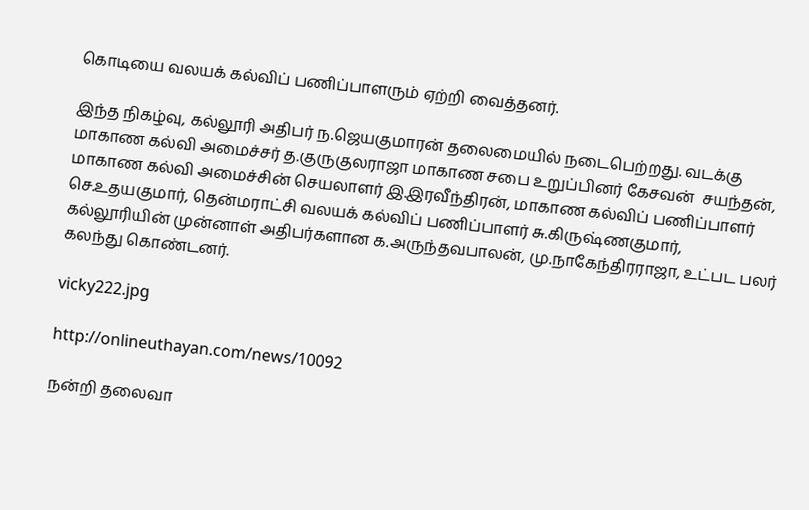கொடியை வலயக் கல்விப் பணிப்பாளரும் ஏற்றி வைத்தனர்.

இந்த நிகழ்வு, கல்லூரி அதிபர் ந.ஜெயகுமாரன் தலைமையில் நடைபெற்றது. வடக்கு மாகாண கல்வி அமைச்சர் த.குருகுலராஜா மாகாண சபை உறுப்பினர் கேசவன்  சயந்தன், மாகாண கல்வி அமைச்சின் செயலாளர் இ.இரவீந்திரன், மாகாண கல்விப் பணிப்பாளர் செ.உதயகுமார், தென்மராட்சி வலயக் கல்விப் பணிப்பாளர் சு.கிருஷ்ணகுமார், கல்லூரியின் முன்னாள் அதிபர்களான க.அருந்தவபாலன், மு.நாகேந்திரராஜா, உட்பட பலர் கலந்து கொண்டனர்.

vicky222.jpg

http://onlineuthayan.com/news/10092

நன்றி தலைவா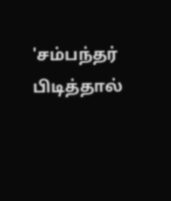'சம்பந்தர் பிடித்தால்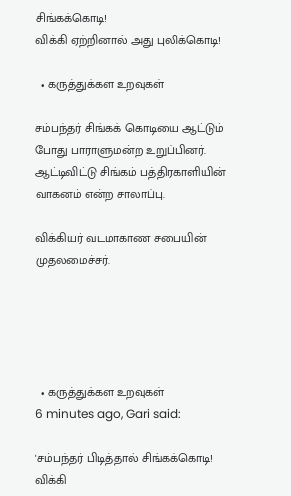சிங்கக்கொடி!
விக்கி ஏற்றினால் அது புலிக்கொடி!

  • கருத்துக்கள உறவுகள்

சம்பந்தர் சிங்கக் கொடியை ஆட்டும் போது பாராளுமன்ற உறுப்பினர். ஆட்டிவிட்டு சிங்கம் பத்திரகாளியின் வாகனம் என்ற சாலாப்பு.

விக்கியர் வடமாகாண சபையின் முதலமைச்சர்.





  • கருத்துக்கள உறவுகள்
6 minutes ago, Gari said:

'சம்பந்தர் பிடித்தால் சிங்கக்கொடி!
விக்கி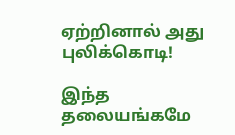ஏற்றினால் அது புலிக்கொடி!

இந்த தலையங்கமே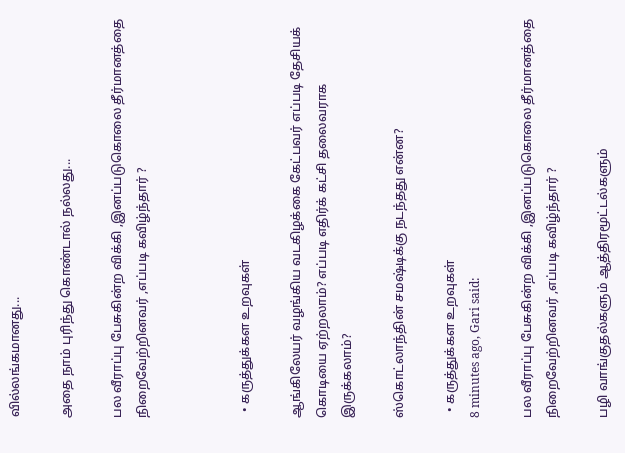வில்லங்கமானது...

அதை நாம் புரிந்து கொண்டால் நல்லது...

பல வீராப்பு பேசுகின்ற விக்கி ,இனப்படுகொலை தீர்மானத்தை நிறைவேற்றினவர் ,எப்படி கவிழ்ந்தார் ?



  • கருத்துக்கள உறவுகள்

ஆங்கிலேயர் வழங்கிய வடகிழக்கை கேட்பவர் எப்படி தேசியக் கொடியை ஏற்றலாம்? எப்படி எதிர்க் கட்சி தலைவராக இருக்கலாம்?

ஸ்கொட்லாந்தின் சமஷ்டிக்கு நடந்தது என்ன?

  • கருத்துக்கள உறவுகள்
8 minutes ago, Gari said:

பல வீராப்பு பேசுகின்ற விக்கி ,இனப்படுகொலை தீர்மானத்தை நிறைவேற்றினவர் ,எப்படி கவிழ்ந்தார் ?

பழி வாங்குதல்களும் ஆத்திரமூட்டல்களும்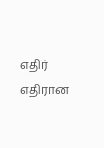எதிர் எதிரான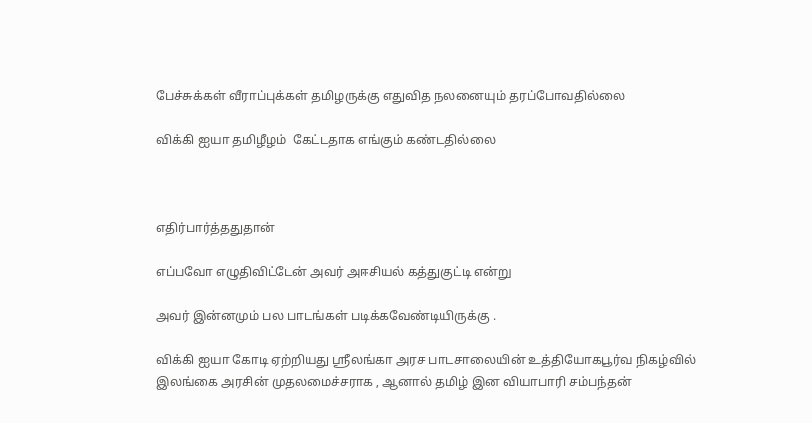பேச்சுக்கள் வீராப்புக்கள் தமிழருக்கு எதுவித நலனையும் தரப்போவதில்லை

விக்கி ஐயா தமிழீழம்  கேட்டதாக எங்கும் கண்டதில்லை



எதிர்பார்த்ததுதான்

எப்பவோ எழுதிவிட்டேன் அவர் அஈசியல் கத்துகுட்டி என்று

அவர் இன்னமும் பல பாடங்கள் படிக்கவேண்டியிருக்கு .

விக்கி ஐயா கோடி ஏற்றியது ஸ்ரீலங்கா அரச பாடசாலையின் உத்தியோகபூர்வ நிகழ்வில் இலங்கை அரசின் முதலமைச்சராக , ஆனால் தமிழ் இன வியாபாரி சம்பந்தன்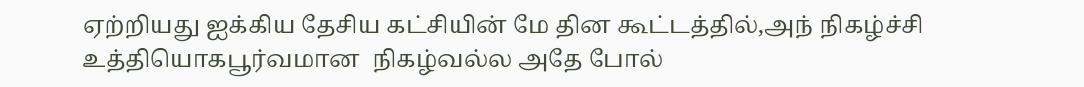ஏற்றியது ஐக்கிய தேசிய கட்சியின் மே தின கூட்டத்தில்,அந் நிகழ்ச்சி
உத்தியொகபூர்வமான  நிகழ்வல்ல அதே போல்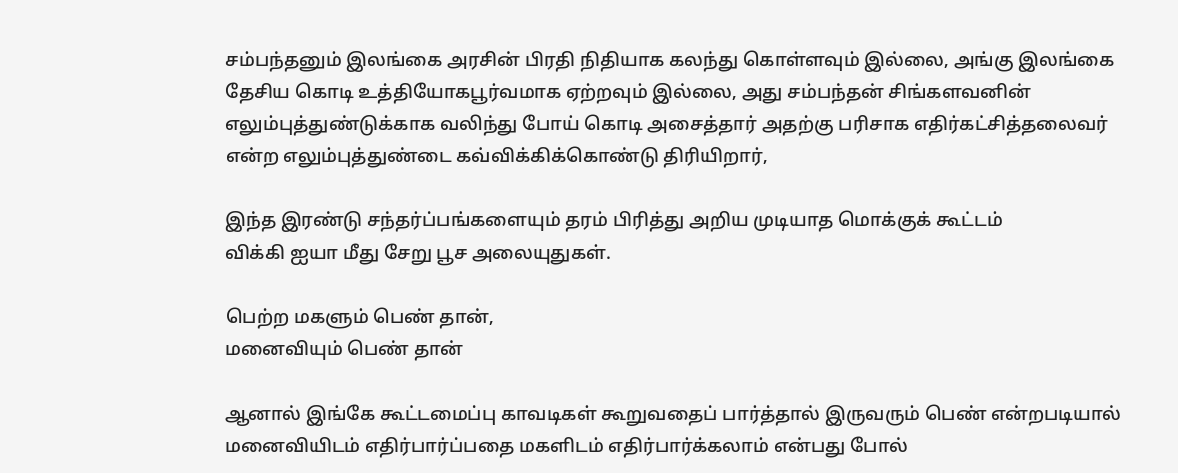சம்பந்தனும் இலங்கை அரசின் பிரதி நிதியாக கலந்து கொள்ளவும் இல்லை, அங்கு இலங்கை தேசிய கொடி உத்தியோகபூர்வமாக ஏற்றவும் இல்லை, அது சம்பந்தன் சிங்களவனின் எலும்புத்துண்டுக்காக வலிந்து போய் கொடி அசைத்தார் அதற்கு பரிசாக எதிர்கட்சித்தலைவர் என்ற எலும்புத்துண்டை கவ்விக்கிக்கொண்டு திரியிறார்,

இந்த இரண்டு சந்தர்ப்பங்களையும் தரம் பிரித்து அறிய முடியாத மொக்குக் கூட்டம்
விக்கி ஐயா மீது சேறு பூச அலையுதுகள்.

பெற்ற மகளும் பெண் தான்,
மனைவியும் பெண் தான்

ஆனால் இங்கே கூட்டமைப்பு காவடிகள் கூறுவதைப் பார்த்தால் இருவரும் பெண் என்றபடியால் மனைவியிடம் எதிர்பார்ப்பதை மகளிடம் எதிர்பார்க்கலாம் என்பது போல்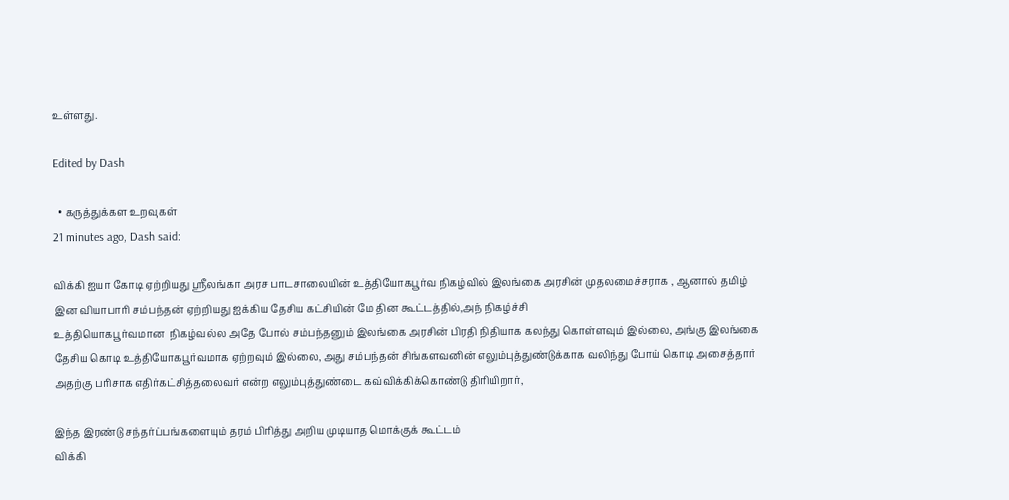உள்ளது.

Edited by Dash

  • கருத்துக்கள உறவுகள்
21 minutes ago, Dash said:

விக்கி ஐயா கோடி ஏற்றியது ஸ்ரீலங்கா அரச பாடசாலையின் உத்தியோகபூர்வ நிகழ்வில் இலங்கை அரசின் முதலமைச்சராக , ஆனால் தமிழ் இன வியாபாரி சம்பந்தன் ஏற்றியது ஐக்கிய தேசிய கட்சியின் மே தின கூட்டத்தில்,அந் நிகழ்ச்சி
உத்தியொகபூர்வமான  நிகழ்வல்ல அதே போல் சம்பந்தனும் இலங்கை அரசின் பிரதி நிதியாக கலந்து கொள்ளவும் இல்லை, அங்கு இலங்கை தேசிய கொடி உத்தியோகபூர்வமாக ஏற்றவும் இல்லை, அது சம்பந்தன் சிங்களவனின் எலும்புத்துண்டுக்காக வலிந்து போய் கொடி அசைத்தார் அதற்கு பரிசாக எதிர்கட்சித்தலைவர் என்ற எலும்புத்துண்டை கவ்விக்கிக்கொண்டு திரியிறார்,

இந்த இரண்டு சந்தர்ப்பங்களையும் தரம் பிரித்து அறிய முடியாத மொக்குக் கூட்டம்
விக்கி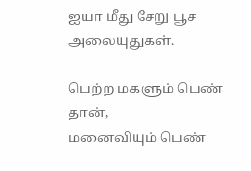ஐயா மீது சேறு பூச அலையுதுகள்.

பெற்ற மகளும் பெண் தான்,
மனைவியும் பெண்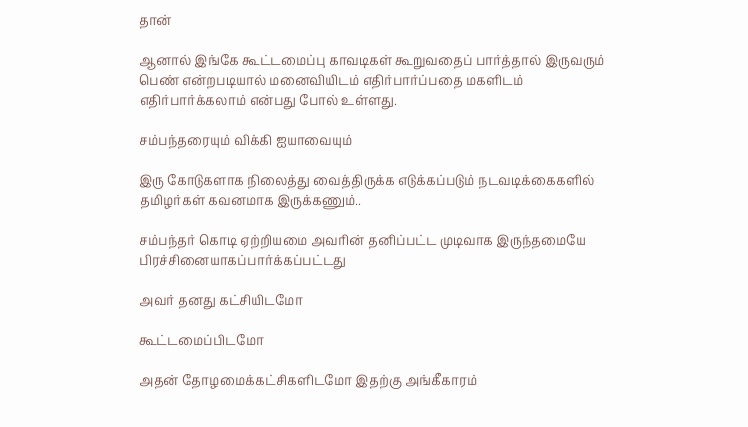தான்

ஆனால் இங்கே கூட்டமைப்பு காவடிகள் கூறுவதைப் பார்த்தால் இருவரும் பெண் என்றபடியால் மனைவியிடம் எதிர்பார்ப்பதை மகளிடம் எதிர்பார்க்கலாம் என்பது போல் உள்ளது.

சம்பந்தரையும் விக்கி ஐயாவையும்

இரு கோடுகளாக நிலைத்து வைத்திருக்க எடுக்கப்படும் நடவடிக்கைகளில் தமிழர்கள் கவனமாக இருக்கணும்..

சம்பந்தர் கொடி ஏற்றியமை அவரின் தனிப்பட்ட முடிவாக இருந்தமையே பிரச்சினையாகப்பார்க்கப்பட்டது

அவர் தனது கட்சியிடமோ

கூட்டமைப்பிடமோ

அதன் தோழமைக்கட்சிகளிடமோ இதற்கு அங்கீகாரம்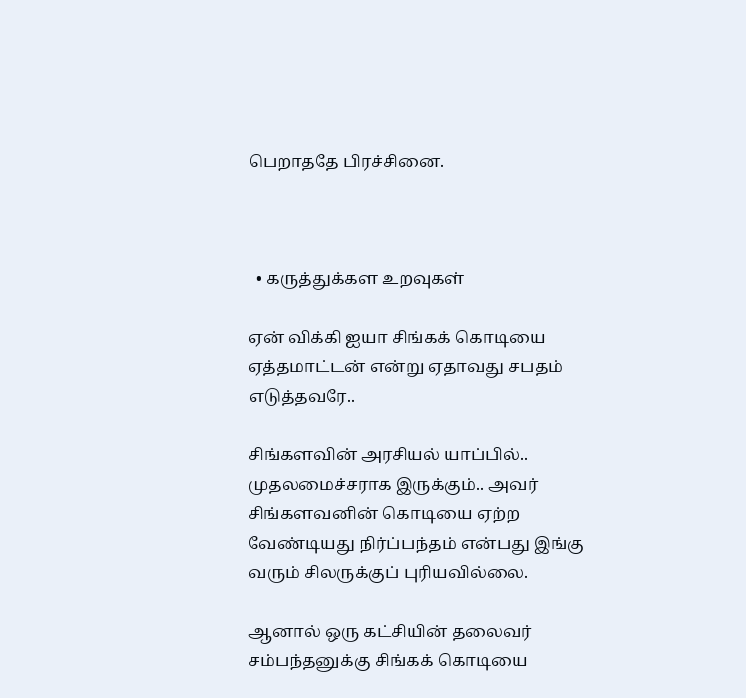பெறாததே பிரச்சினை.



  • கருத்துக்கள உறவுகள்

ஏன் விக்கி ஐயா சிங்கக் கொடியை ஏத்தமாட்டன் என்று ஏதாவது சபதம் எடுத்தவரே..

சிங்களவின் அரசியல் யாப்பில்.. முதலமைச்சராக இருக்கும்.. அவர் சிங்களவனின் கொடியை ஏற்ற வேண்டியது நிர்ப்பந்தம் என்பது இங்கு வரும் சிலருக்குப் புரியவில்லை.

ஆனால் ஒரு கட்சியின் தலைவர் சம்பந்தனுக்கு சிங்கக் கொடியை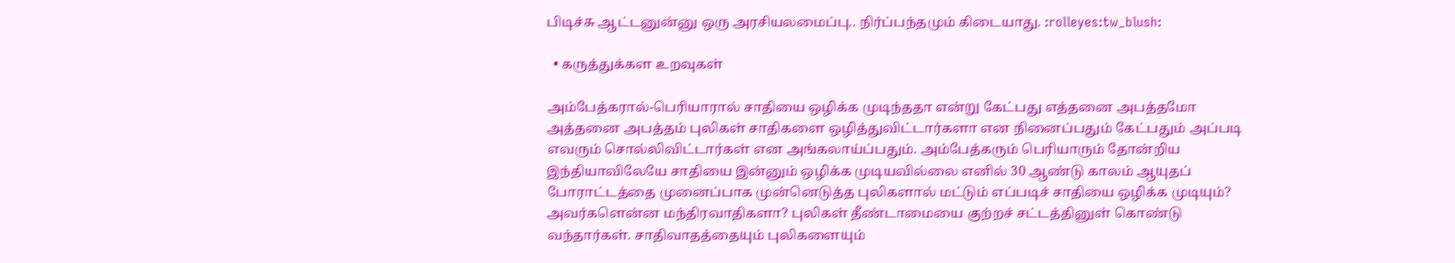பிடிச்சு ஆட்டனுன்னு ஒரு அரசியலமைப்பு.. நிர்ப்பந்தமும் கிடையாது. :rolleyes:tw_blush:

  • கருத்துக்கள உறவுகள்

அம்பேத்கரால்-பெரியாரால் சாதியை ஒழிக்க முடிந்ததா என்று கேட்பது எத்தனை அபத்தமோ அத்தனை அபத்தம் புலிகள் சாதிகளை ஒழித்துவிட்டார்களா என நினைப்பதும் கேட்பதும் அப்படி எவரும் சொல்லிவிட்டார்கள் என அங்கலாய்ப்பதும். அம்பேத்கரும் பெரியாரும் தோன்றிய இந்தியாவிலேயே சாதியை இன்னும் ஒழிக்க முடியவில்லை எனில் 30 ஆண்டு காலம் ஆயுதப் போராட்டத்தை முனைப்பாக முன்னெடுத்த புலிகளால் மட்டும் எப்படிச் சாதியை ஒழிக்க முடியும்? அவர்களென்ன மந்திரவாதிகளா? புலிகள் தீண்டாமையை குற்றச் சட்டத்தினுள் கொண்டு வந்தார்கள். சாதிவாதத்தையும் புலிகளையும்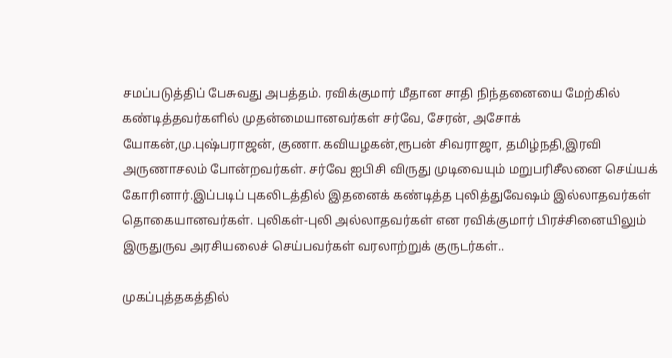சமப்படுத்திப் பேசுவது அபத்தம். ரவிக்குமார் மீதான சாதி நிந்தனையை மேற்கில் கண்டித்தவர்களில் முதன்மையானவர்கள் சர்வே, சேரன், அசோக் யோகன்,மு.புஷ்பராஜன், குணா.கவியழகன்,ரூபன் சிவராஜா, தமிழ்நதி,இரவி அருணாசலம் போன்றவர்கள். சர்வே ஐபிசி விருது முடிவையும் மறுபரிசீலனை செய்யக் கோரினார்.இப்படிப் புகலிடத்தில் இதனைக் கண்டித்த புலித்துவேஷம் இல்லாதவர்கள் தொகையானவர்கள். புலிகள்-புலி அல்லாதவர்கள் என ரவிக்குமார் பிரச்சினையிலும் இருதுருவ அரசியலைச் செய்பவர்கள் வரலாற்றுக் குருடர்கள்..

முகப்புத்தகத்தில்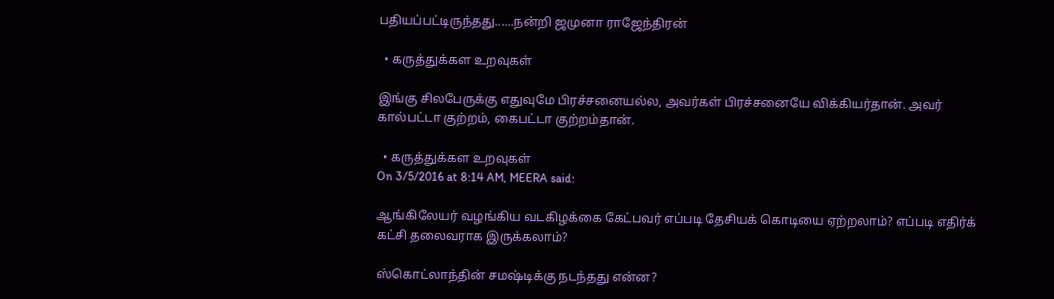பதியப்பட்டிருந்தது......நன்றி ஜமுனா ராஜேந்திரன்

  • கருத்துக்கள உறவுகள்

இங்கு சிலபேருக்கு எதுவுமே பிரச்சனையல்ல, அவர்கள் பிரச்சனையே விக்கியர்தான். அவர் கால்பட்டா குற்றம், கைபட்டா குற்றம்தான்.

  • கருத்துக்கள உறவுகள்
On 3/5/2016 at 8:14 AM, MEERA said:

ஆங்கிலேயர் வழங்கிய வடகிழக்கை கேட்பவர் எப்படி தேசியக் கொடியை ஏற்றலாம்? எப்படி எதிர்க் கட்சி தலைவராக இருக்கலாம்?

ஸ்கொட்லாந்தின் சமஷ்டிக்கு நடந்தது என்ன?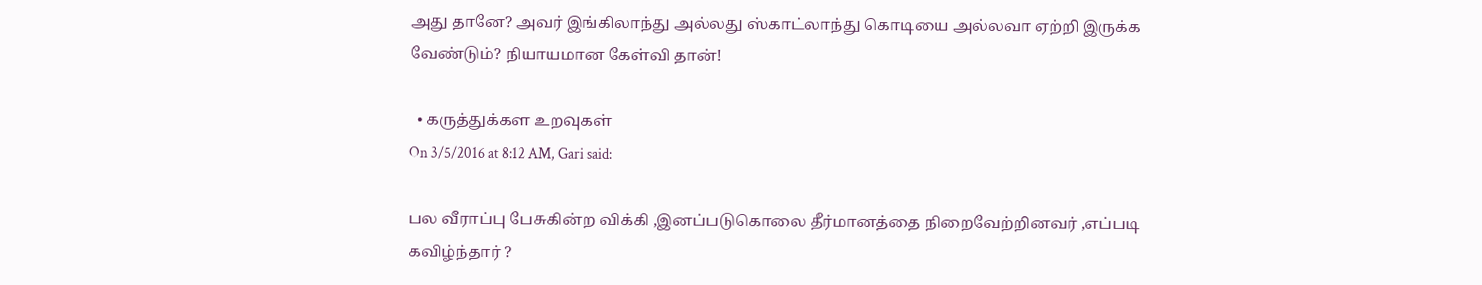அது தானே? அவர் இங்கிலாந்து அல்லது ஸ்காட்லாந்து கொடியை அல்லவா ஏற்றி இருக்க வேண்டும்? நியாயமான கேள்வி தான்!

  • கருத்துக்கள உறவுகள்
On 3/5/2016 at 8:12 AM, Gari said:

பல வீராப்பு பேசுகின்ற விக்கி ,இனப்படுகொலை தீர்மானத்தை நிறைவேற்றினவர் ,எப்படி கவிழ்ந்தார் ?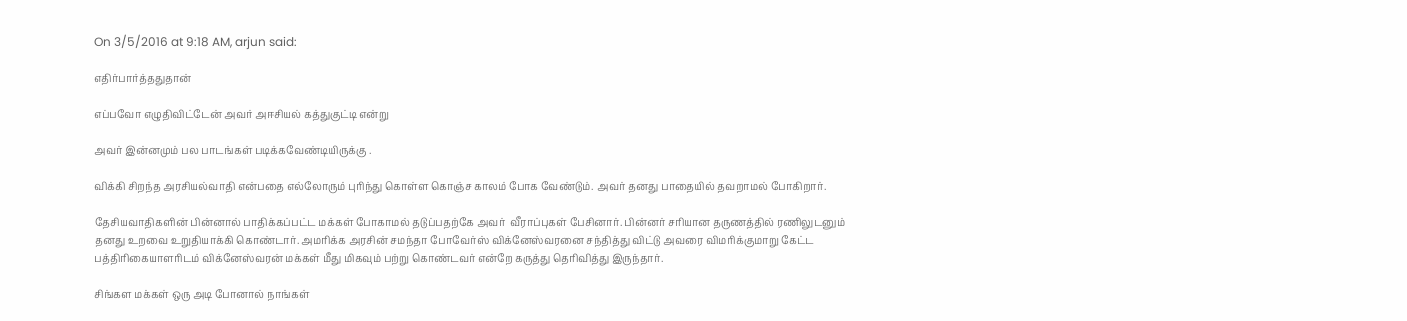On 3/5/2016 at 9:18 AM, arjun said:

எதிர்பார்த்ததுதான்

எப்பவோ எழுதிவிட்டேன் அவர் அஈசியல் கத்துகுட்டி என்று

அவர் இன்னமும் பல பாடங்கள் படிக்கவேண்டியிருக்கு .

விக்கி சிறந்த அரசியல்வாதி என்பதை எல்லோரும் புரிந்து கொள்ள கொஞ்ச காலம் போக வேண்டும். அவர் தனது பாதையில் தவறாமல் போகிறார்.

தேசியவாதிகளின் பின்னால் பாதிக்கப்பட்ட மக்கள் போகாமல் தடுப்பதற்கே அவர்  வீராப்புகள் பேசினார். பின்னர் சரியான தருணத்தில் ரணிலுடனும் தனது உறவை உறுதியாக்கி கொண்டார். அமரிக்க அரசின் சமந்தா போவேர்ஸ் விக்னேஸ்வரனை சந்தித்து விட்டு அவரை விமரிக்குமாறு கேட்ட பத்திரிகையாளரிடம் விக்னேஸ்வரன் மக்கள் மீது மிகவும் பற்று கொண்டவர் என்றே கருத்து தெரிவித்து இருந்தார்.

சிங்கள மக்கள் ஒரு அடி போனால் நாங்கள்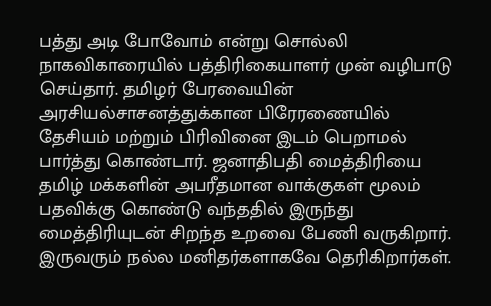பத்து அடி போவோம் என்று சொல்லி நாகவிகாரையில் பத்திரிகையாளர் முன் வழிபாடு செய்தார். தமிழர் பேரவையின் அரசியல்சாசனத்துக்கான பிரேரணையில் தேசியம் மற்றும் பிரிவினை இடம் பெறாமல் பார்த்து கொண்டார். ஜனாதிபதி மைத்திரியை தமிழ் மக்களின் அபரீதமான வாக்குகள் மூலம் பதவிக்கு கொண்டு வந்ததில் இருந்து மைத்திரியுடன் சிறந்த உறவை பேணி வருகிறார். இருவரும் நல்ல மனிதர்களாகவே தெரிகிறார்கள்.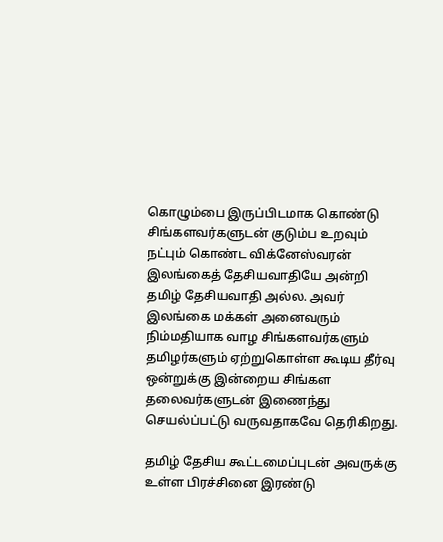கொழும்பை இருப்பிடமாக கொண்டு சிங்களவர்களுடன் குடும்ப உறவும் நட்பும் கொண்ட விக்னேஸ்வரன் இலங்கைத் தேசியவாதியே அன்றி தமிழ் தேசியவாதி அல்ல. அவர் இலங்கை மக்கள் அனைவரும் நிம்மதியாக வாழ சிங்களவர்களும் தமிழர்களும் ஏற்றுகொள்ள கூடிய தீர்வு ஒன்றுக்கு இன்றைய சிங்கள தலைவர்களுடன் இணைந்து செயல்ப்பட்டு வருவதாகவே தெரிகிறது.

தமிழ் தேசிய கூட்டமைப்புடன் அவருக்கு உள்ள பிரச்சினை இரண்டு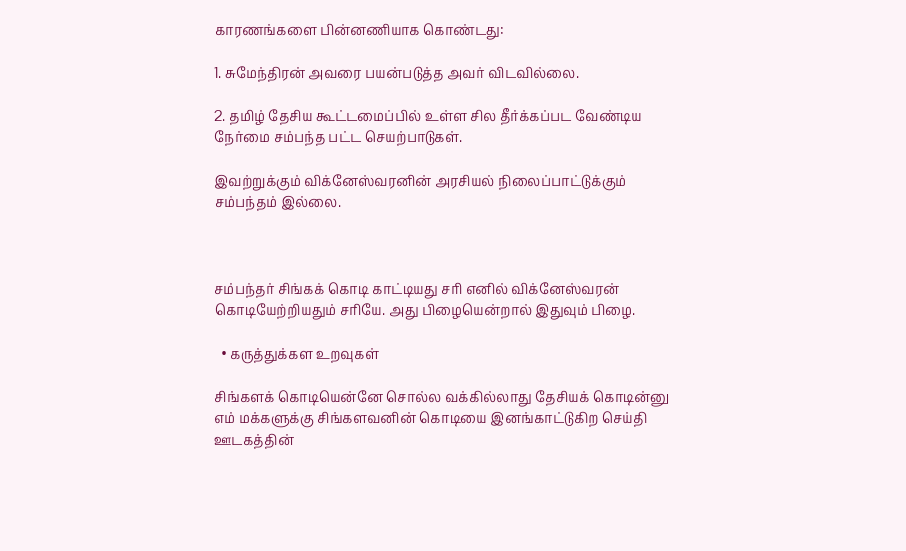காரணங்களை பின்னணியாக கொண்டது:

1. சுமேந்திரன் அவரை பயன்படுத்த அவர் விடவில்லை.

2. தமிழ் தேசிய கூட்டமைப்பில் உள்ள சில தீர்க்கப்பட வேண்டிய நேர்மை சம்பந்த பட்ட செயற்பாடுகள்.

இவற்றுக்கும் விக்னேஸ்வரனின் அரசியல் நிலைப்பாட்டுக்கும் சம்பந்தம் இல்லை.



சம்பந்தர் சிங்கக் கொடி காட்டியது சரி எனில் விக்னேஸ்வரன் கொடியேற்றியதும் சரியே. அது பிழையென்றால் இதுவும் பிழை.

  • கருத்துக்கள உறவுகள்

சிங்களக் கொடியென்னே சொல்ல வக்கில்லாது தேசியக் கொடின்னு எம் மக்களுக்கு சிங்களவனின் கொடியை இனங்காட்டுகிற செய்தி ஊடகத்தின்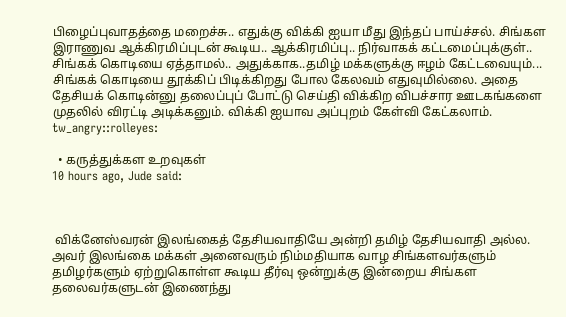பிழைப்புவாதத்தை மறைச்சு.. எதுக்கு விக்கி ஐயா மீது இந்தப் பாய்ச்சல். சிங்கள இராணுவ ஆக்கிரமிப்புடன் கூடிய.. ஆக்கிரமிப்பு.. நிர்வாகக் கட்டமைப்புக்குள்.. சிங்கக் கொடியை ஏத்தாமல்.. அதுக்காக..தமிழ் மக்களுக்கு ஈழம் கேட்டவையும்... சிங்கக் கொடியை தூக்கிப் பிடிக்கிறது போல கேலவம் எதுவுமில்லை. அதை தேசியக் கொடின்னு தலைப்புப் போட்டு செய்தி விக்கிற விபச்சார ஊடகங்களை முதலில் விரட்டி அடிக்கனும். விக்கி ஐயாவ அப்புறம் கேள்வி கேட்கலாம். tw_angry::rolleyes:

  • கருத்துக்கள உறவுகள்
10 hours ago, Jude said:



 விக்னேஸ்வரன் இலங்கைத் தேசியவாதியே அன்றி தமிழ் தேசியவாதி அல்ல. அவர் இலங்கை மக்கள் அனைவரும் நிம்மதியாக வாழ சிங்களவர்களும் தமிழர்களும் ஏற்றுகொள்ள கூடிய தீர்வு ஒன்றுக்கு இன்றைய சிங்கள தலைவர்களுடன் இணைந்து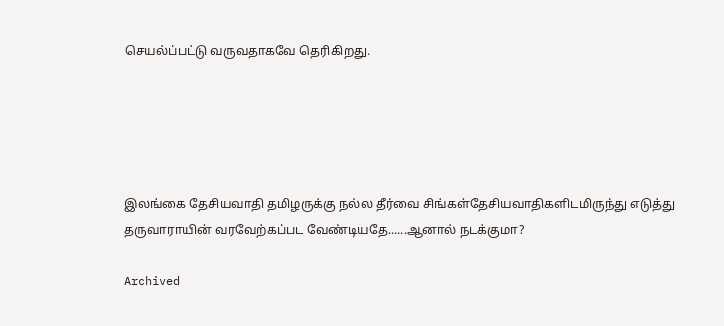செயல்ப்பட்டு வருவதாகவே தெரிகிறது.





இலங்கை தேசியவாதி த‌மிழருக்கு நல்ல தீர்வை சிங்கள்தேசியவாதிகளிடமிருந்து எடுத்து தருவாராயின் வரவேற்கப்பட வேண்டியதே......ஆனால் நடக்குமா?

Archived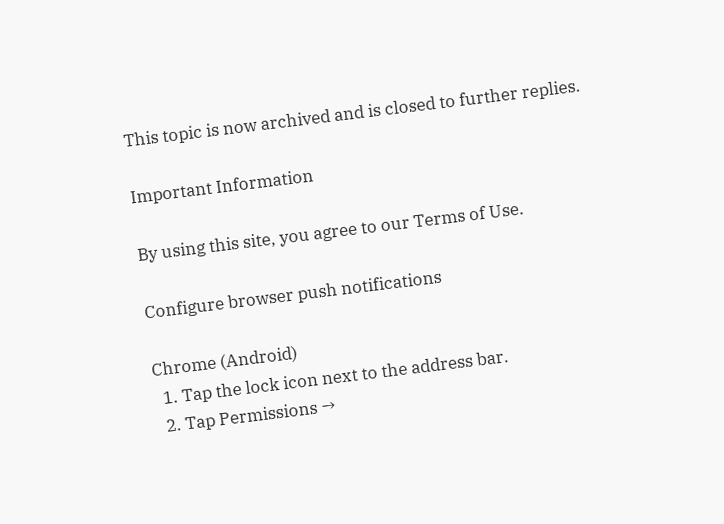This topic is now archived and is closed to further replies.

Important Information

By using this site, you agree to our Terms of Use.

Configure browser push notifications

Chrome (Android)
  1. Tap the lock icon next to the address bar.
  2. Tap Permissions →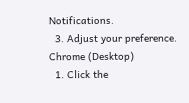Notifications.
  3. Adjust your preference.
Chrome (Desktop)
  1. Click the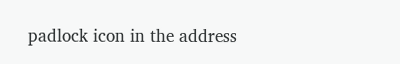padlock icon in the address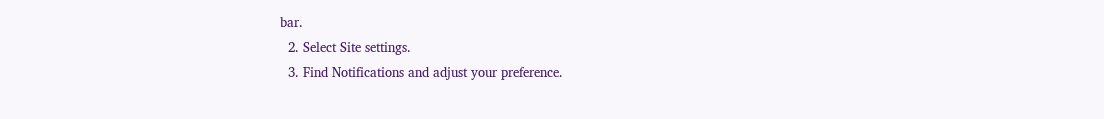bar.
  2. Select Site settings.
  3. Find Notifications and adjust your preference.